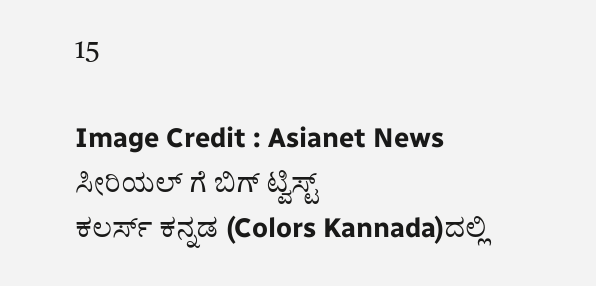15

Image Credit : Asianet News
ಸೀರಿಯಲ್ ಗೆ ಬಿಗ್ ಟ್ವಿಸ್ಟ್
ಕಲರ್ಸ್ ಕನ್ನಡ (Colors Kannada)ದಲ್ಲಿ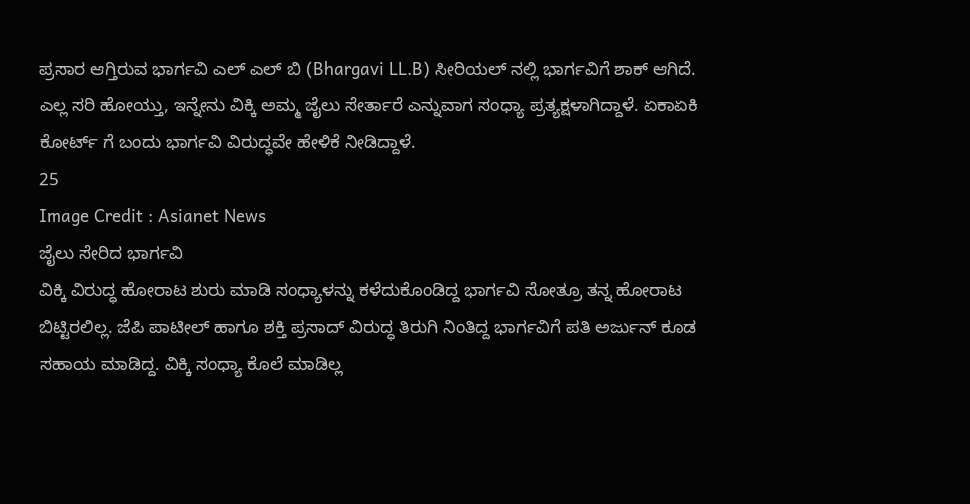ಪ್ರಸಾರ ಆಗ್ತಿರುವ ಭಾರ್ಗವಿ ಎಲ್ ಎಲ್ ಬಿ (Bhargavi LL.B) ಸೀರಿಯಲ್ ನಲ್ಲಿ ಭಾರ್ಗವಿಗೆ ಶಾಕ್ ಆಗಿದೆ. ಎಲ್ಲ ಸರಿ ಹೋಯ್ತು, ಇನ್ನೇನು ವಿಕ್ಕಿ ಅಮ್ಮ ಜೈಲು ಸೇರ್ತಾರೆ ಎನ್ನುವಾಗ ಸಂಧ್ಯಾ ಪ್ರತ್ಯಕ್ಷಳಾಗಿದ್ದಾಳೆ. ಏಕಾಏಕಿ ಕೋರ್ಟ್ ಗೆ ಬಂದು ಭಾರ್ಗವಿ ವಿರುದ್ಧವೇ ಹೇಳಿಕೆ ನೀಡಿದ್ದಾಳೆ.
25
Image Credit : Asianet News
ಜೈಲು ಸೇರಿದ ಭಾರ್ಗವಿ
ವಿಕ್ಕಿ ವಿರುದ್ಧ ಹೋರಾಟ ಶುರು ಮಾಡಿ ಸಂಧ್ಯಾಳನ್ನು ಕಳೆದುಕೊಂಡಿದ್ದ ಭಾರ್ಗವಿ ಸೋತ್ರೂ ತನ್ನ ಹೋರಾಟ ಬಿಟ್ಟಿರಲಿಲ್ಲ. ಜೆಪಿ ಪಾಟೀಲ್ ಹಾಗೂ ಶಕ್ತಿ ಪ್ರಸಾದ್ ವಿರುದ್ಧ ತಿರುಗಿ ನಿಂತಿದ್ದ ಭಾರ್ಗವಿಗೆ ಪತಿ ಅರ್ಜುನ್ ಕೂಡ ಸಹಾಯ ಮಾಡಿದ್ದ. ವಿಕ್ಕಿ ಸಂಧ್ಯಾ ಕೊಲೆ ಮಾಡಿಲ್ಲ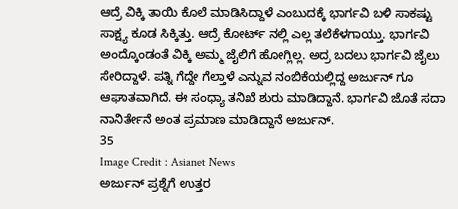ಆದ್ರೆ ವಿಕ್ಕಿ ತಾಯಿ ಕೊಲೆ ಮಾಡಿಸಿದ್ದಾಳೆ ಎಂಬುದಕ್ಕೆ ಭಾರ್ಗವಿ ಬಳಿ ಸಾಕಷ್ಟು ಸಾಕ್ಷ್ಯ ಕೂಡ ಸಿಕ್ಕಿತ್ತು. ಆದ್ರೆ ಕೋರ್ಟ್ ನಲ್ಲಿ ಎಲ್ಲ ತಲೆಕೆಳಗಾಯ್ತು. ಭಾರ್ಗವಿ ಅಂದ್ಕೊಂಡಂತೆ ವಿಕ್ಕಿ ಅಮ್ಮ ಜೈಲಿಗೆ ಹೋಗ್ಲಿಲ್ಲ. ಅದ್ರ ಬದಲು ಭಾರ್ಗವಿ ಜೈಲು ಸೇರಿದ್ದಾಳೆ. ಪತ್ನಿ ಗೆದ್ದೇ ಗೆಲ್ತಾಳೆ ಎನ್ನುವ ನಂಬಿಕೆಯಲ್ಲಿದ್ದ ಅರ್ಜುನ್ ಗೂ ಆಘಾತವಾಗಿದೆ. ಈ ಸಂಧ್ಯಾ ತನಿಖೆ ಶುರು ಮಾಡಿದ್ದಾನೆ. ಭಾರ್ಗವಿ ಜೊತೆ ಸದಾ ನಾನಿರ್ತೇನೆ ಅಂತ ಪ್ರಮಾಣ ಮಾಡಿದ್ದಾನೆ ಅರ್ಜುನ್.
35
Image Credit : Asianet News
ಅರ್ಜುನ್ ಪ್ರಶ್ನೆಗೆ ಉತ್ತರ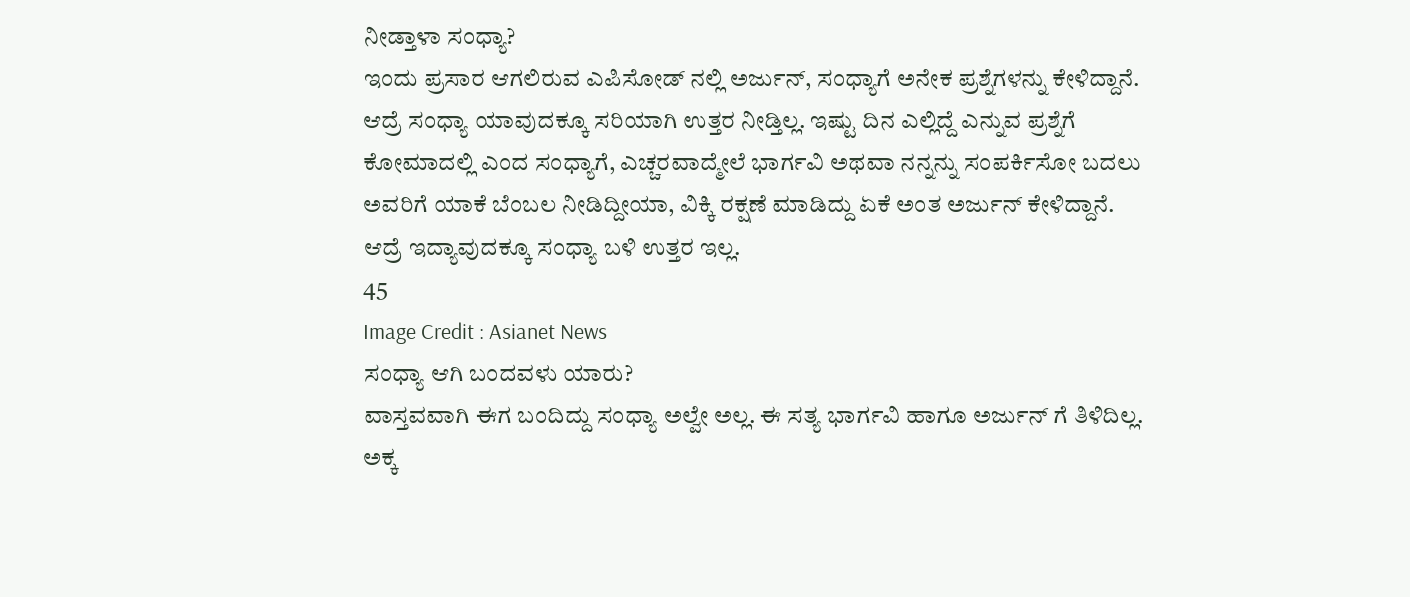ನೀಡ್ತಾಳಾ ಸಂಧ್ಯಾ?
ಇಂದು ಪ್ರಸಾರ ಆಗಲಿರುವ ಎಪಿಸೋಡ್ ನಲ್ಲಿ ಅರ್ಜುನ್, ಸಂಧ್ಯಾಗೆ ಅನೇಕ ಪ್ರಶ್ನೆಗಳನ್ನು ಕೇಳಿದ್ದಾನೆ. ಆದ್ರೆ ಸಂಧ್ಯಾ ಯಾವುದಕ್ಕೂ ಸರಿಯಾಗಿ ಉತ್ತರ ನೀಡ್ತಿಲ್ಲ. ಇಷ್ಟು ದಿನ ಎಲ್ಲಿದ್ದೆ ಎನ್ನುವ ಪ್ರಶ್ನೆಗೆ ಕೋಮಾದಲ್ಲಿ ಎಂದ ಸಂಧ್ಯಾಗೆ, ಎಚ್ಚರವಾದ್ಮೇಲೆ ಭಾರ್ಗವಿ ಅಥವಾ ನನ್ನನ್ನು ಸಂಪರ್ಕಿಸೋ ಬದಲು ಅವರಿಗೆ ಯಾಕೆ ಬೆಂಬಲ ನೀಡಿದ್ದೀಯಾ, ವಿಕ್ಕಿ ರಕ್ಷಣೆ ಮಾಡಿದ್ದು ಏಕೆ ಅಂತ ಅರ್ಜುನ್ ಕೇಳಿದ್ದಾನೆ. ಆದ್ರೆ ಇದ್ಯಾವುದಕ್ಕೂ ಸಂಧ್ಯಾ ಬಳಿ ಉತ್ತರ ಇಲ್ಲ.
45
Image Credit : Asianet News
ಸಂಧ್ಯಾ ಆಗಿ ಬಂದವಳು ಯಾರು?
ವಾಸ್ತವವಾಗಿ ಈಗ ಬಂದಿದ್ದು ಸಂಧ್ಯಾ ಅಲ್ವೇ ಅಲ್ಲ. ಈ ಸತ್ಯ ಭಾರ್ಗವಿ ಹಾಗೂ ಅರ್ಜುನ್ ಗೆ ತಿಳಿದಿಲ್ಲ. ಅಕ್ಕ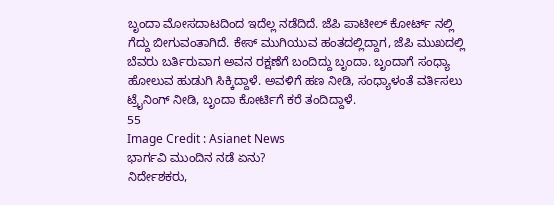ಬೃಂದಾ ಮೋಸದಾಟದಿಂದ ಇದೆಲ್ಲ ನಡೆದಿದೆ. ಜೆಪಿ ಪಾಟೀಲ್ ಕೋರ್ಟ್ ನಲ್ಲಿ ಗೆದ್ದು ಬೀಗುವಂತಾಗಿದೆ. ಕೇಸ್ ಮುಗಿಯುವ ಹಂತದಲ್ಲಿದ್ದಾಗ, ಜೆಪಿ ಮುಖದಲ್ಲಿ ಬೆವರು ಬರ್ತಿರುವಾಗ ಅವನ ರಕ್ಷಣೆಗೆ ಬಂದಿದ್ದು ಬೃಂದಾ. ಬೃಂದಾಗೆ ಸಂಧ್ಯಾ ಹೋಲುವ ಹುಡುಗಿ ಸಿಕ್ಕಿದ್ದಾಳೆ. ಅವಳಿಗೆ ಹಣ ನೀಡಿ, ಸಂಧ್ಯಾಳಂತೆ ವರ್ತಿಸಲು ಟ್ರೈನಿಂಗ್ ನೀಡಿ, ಬೃಂದಾ ಕೋರ್ಟಿಗೆ ಕರೆ ತಂದಿದ್ದಾಳೆ.
55
Image Credit : Asianet News
ಭಾರ್ಗವಿ ಮುಂದಿನ ನಡೆ ಏನು?
ನಿರ್ದೇಶಕರು,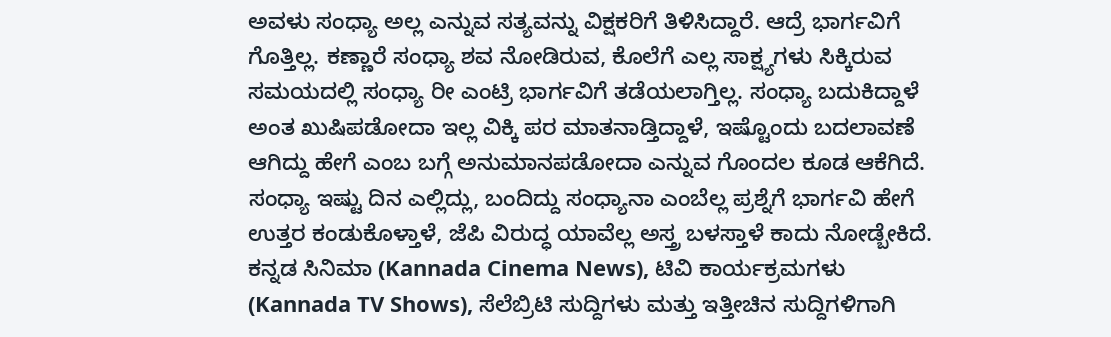ಅವಳು ಸಂಧ್ಯಾ ಅಲ್ಲ ಎನ್ನುವ ಸತ್ಯವನ್ನು ವಿಕ್ಷಕರಿಗೆ ತಿಳಿಸಿದ್ದಾರೆ. ಆದ್ರೆ ಭಾರ್ಗವಿಗೆ ಗೊತ್ತಿಲ್ಲ. ಕಣ್ಣಾರೆ ಸಂಧ್ಯಾ ಶವ ನೋಡಿರುವ, ಕೊಲೆಗೆ ಎಲ್ಲ ಸಾಕ್ಷ್ಯಗಳು ಸಿಕ್ಕಿರುವ ಸಮಯದಲ್ಲಿ ಸಂಧ್ಯಾ ರೀ ಎಂಟ್ರಿ ಭಾರ್ಗವಿಗೆ ತಡೆಯಲಾಗ್ತಿಲ್ಲ. ಸಂಧ್ಯಾ ಬದುಕಿದ್ದಾಳೆ ಅಂತ ಖುಷಿಪಡೋದಾ ಇಲ್ಲ ವಿಕ್ಕಿ ಪರ ಮಾತನಾಡ್ತಿದ್ದಾಳೆ, ಇಷ್ಟೊಂದು ಬದಲಾವಣೆ ಆಗಿದ್ದು ಹೇಗೆ ಎಂಬ ಬಗ್ಗೆ ಅನುಮಾನಪಡೋದಾ ಎನ್ನುವ ಗೊಂದಲ ಕೂಡ ಆಕೆಗಿದೆ. ಸಂಧ್ಯಾ ಇಷ್ಟು ದಿನ ಎಲ್ಲಿದ್ಲು, ಬಂದಿದ್ದು ಸಂಧ್ಯಾನಾ ಎಂಬೆಲ್ಲ ಪ್ರಶ್ನೆಗೆ ಭಾರ್ಗವಿ ಹೇಗೆ ಉತ್ತರ ಕಂಡುಕೊಳ್ತಾಳೆ, ಜೆಪಿ ವಿರುದ್ಧ ಯಾವೆಲ್ಲ ಅಸ್ತ್ರ ಬಳಸ್ತಾಳೆ ಕಾದು ನೋಡ್ಬೇಕಿದೆ.
ಕನ್ನಡ ಸಿನಿಮಾ (Kannada Cinema News), ಟಿವಿ ಕಾರ್ಯಕ್ರಮಗಳು (Kannada TV Shows), ಸೆಲೆಬ್ರಿಟಿ ಸುದ್ದಿಗಳು ಮತ್ತು ಇತ್ತೀಚಿನ ಸುದ್ದಿಗಳಿಗಾಗಿ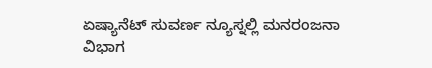ಏಷ್ಯಾನೆಟ್ ಸುವರ್ಣ ನ್ಯೂಸ್ನಲ್ಲಿ ಮನರಂಜನಾ ವಿಭಾಗ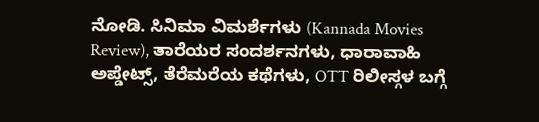ನೋಡಿ. ಸಿನಿಮಾ ವಿಮರ್ಶೆಗಳು (Kannada Movies Review), ತಾರೆಯರ ಸಂದರ್ಶನಗಳು, ಧಾರಾವಾಹಿ ಅಪ್ಡೇಟ್ಸ್, ತೆರೆಮರೆಯ ಕಥೆಗಳು, OTT ರಿಲೀಸ್ಗಳ ಬಗ್ಗೆ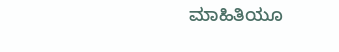ಮಾಹಿತಿಯೂ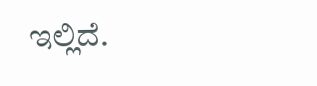ಇಲ್ಲಿದೆ.